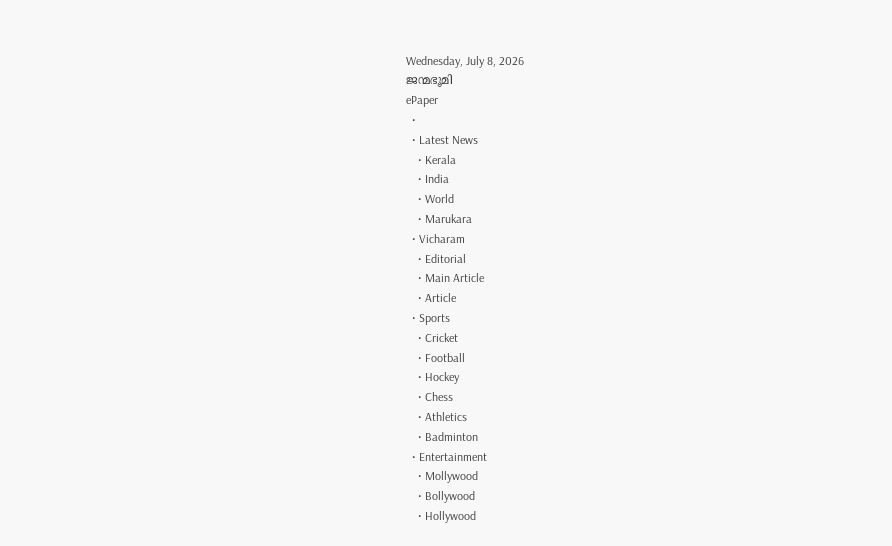Wednesday, July 8, 2026
ജന്മഭൂമി
ePaper
  •
  • Latest News
    • Kerala
    • India
    • World
    • Marukara
  • Vicharam
    • Editorial
    • Main Article
    • Article
  • Sports
    • Cricket
    • Football
    • Hockey
    • Chess
    • Athletics
    • Badminton
  • Entertainment
    • Mollywood
    • Bollywood
    • Hollywood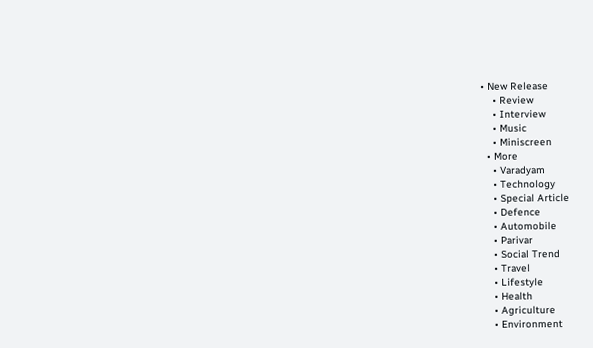• New Release
    • Review
    • Interview
    • Music
    • Miniscreen
  • More
    • Varadyam
    • Technology
    • Special Article
    • Defence
    • Automobile
    • Parivar
    • Social Trend
    • Travel
    • Lifestyle
    • Health
    • Agriculture
    • Environment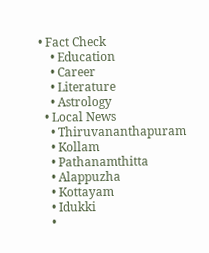• Fact Check
    • Education
    • Career
    • Literature
    • Astrology
  • Local News
    • Thiruvananthapuram
    • Kollam
    • Pathanamthitta
    • Alappuzha
    • Kottayam
    • Idukki
    •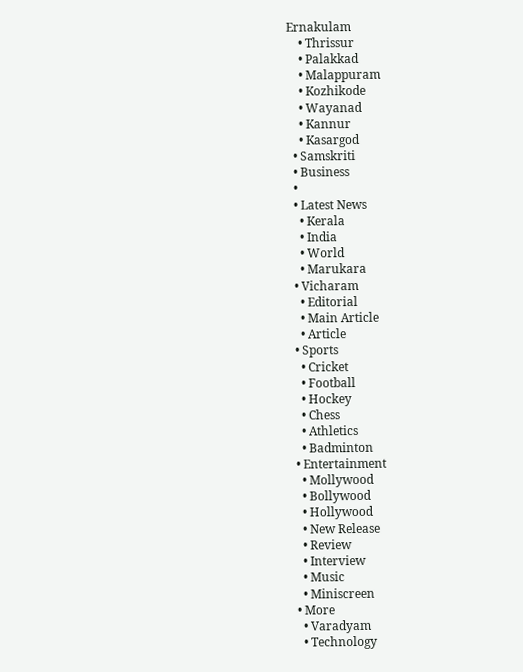Ernakulam
    • Thrissur
    • Palakkad
    • Malappuram
    • Kozhikode
    • Wayanad
    • Kannur
    • Kasargod
  • Samskriti
  • Business
  •
  • Latest News
    • Kerala
    • India
    • World
    • Marukara
  • Vicharam
    • Editorial
    • Main Article
    • Article
  • Sports
    • Cricket
    • Football
    • Hockey
    • Chess
    • Athletics
    • Badminton
  • Entertainment
    • Mollywood
    • Bollywood
    • Hollywood
    • New Release
    • Review
    • Interview
    • Music
    • Miniscreen
  • More
    • Varadyam
    • Technology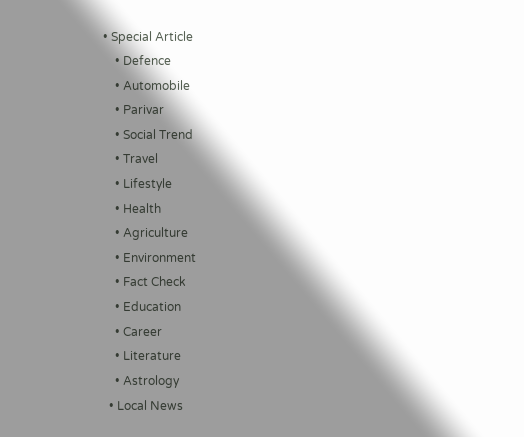• Special Article
    • Defence
    • Automobile
    • Parivar
    • Social Trend
    • Travel
    • Lifestyle
    • Health
    • Agriculture
    • Environment
    • Fact Check
    • Education
    • Career
    • Literature
    • Astrology
  • Local News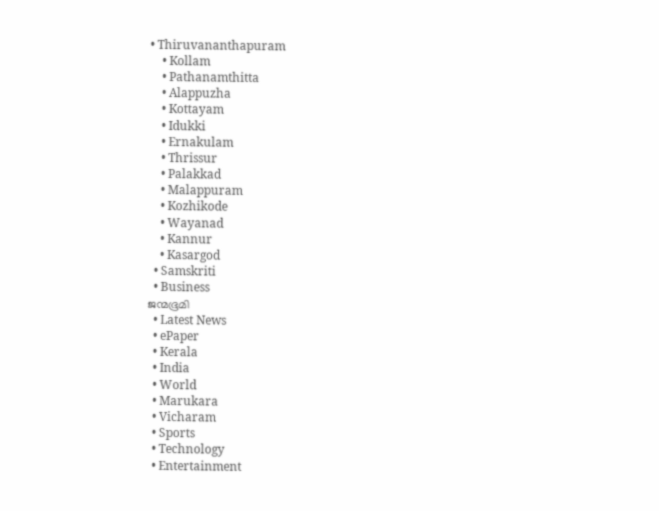• Thiruvananthapuram
    • Kollam
    • Pathanamthitta
    • Alappuzha
    • Kottayam
    • Idukki
    • Ernakulam
    • Thrissur
    • Palakkad
    • Malappuram
    • Kozhikode
    • Wayanad
    • Kannur
    • Kasargod
  • Samskriti
  • Business
ജന്മഭൂമി
  • Latest News
  • ePaper
  • Kerala
  • India
  • World
  • Marukara
  • Vicharam
  • Sports
  • Technology
  • Entertainment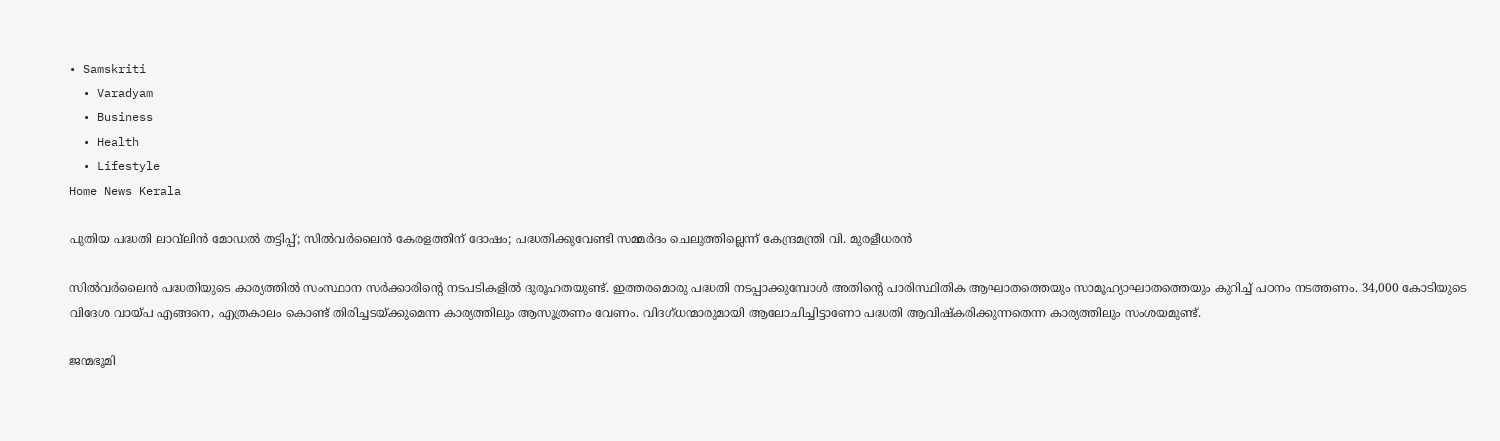• Samskriti
  • Varadyam
  • Business
  • Health
  • Lifestyle
Home News Kerala

പുതിയ പദ്ധതി ലാവ്‌ലിന്‍ മോഡല്‍ തട്ടിപ്പ്; സില്‍വര്‍ലൈന്‍ കേരളത്തിന് ദോഷം; പദ്ധതിക്കുവേണ്ടി സമ്മര്‍ദം ചെലുത്തില്ലെന്ന് കേന്ദ്രമന്ത്രി വി. മുരളീധരന്‍

സില്‍വര്‍ലൈന്‍ പദ്ധതിയുടെ കാര്യത്തില്‍ സംസ്ഥാന സര്‍ക്കാരിന്റെ നടപടികളില്‍ ദുരൂഹതയുണ്ട്. ഇത്തരമൊരു പദ്ധതി നടപ്പാക്കുമ്പോള്‍ അതിന്റെ പാരിസ്ഥിതിക ആഘാതത്തെയും സാമൂഹ്യാഘാതത്തെയും കുറിച്ച് പഠനം നടത്തണം. 34,000 കോടിയുടെ വിദേശ വായ്‌പ എങ്ങനെ, എത്രകാലം കൊണ്ട് തിരിച്ചടയ്‌ക്കുമെന്ന കാര്യത്തിലും ആസൂത്രണം വേണം. വിദഗ്ധന്മാരുമായി ആലോചിച്ചിട്ടാണോ പദ്ധതി ആവിഷ്‌കരിക്കുന്നതെന്ന കാര്യത്തിലും സംശയമുണ്ട്.

ജന്മഭൂമി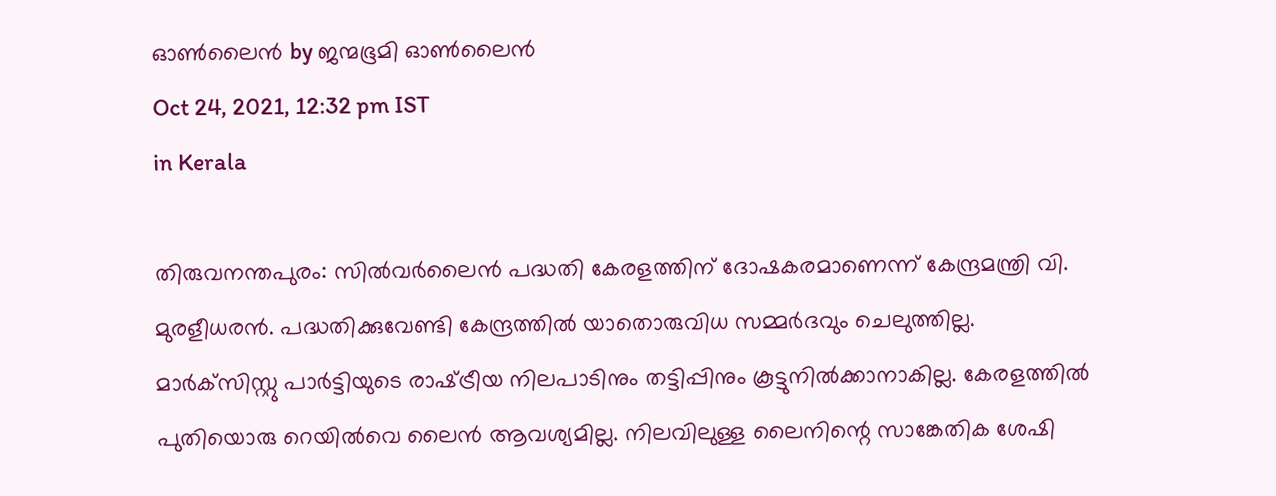ഓണ്‍ലൈന്‍ by ജന്മഭൂമി ഓണ്‍ലൈന്‍
Oct 24, 2021, 12:32 pm IST
in Kerala

തിരുവനന്തപുരം: സില്‍വര്‍ലൈന്‍ പദ്ധതി കേരളത്തിന് ദോഷകരമാണെന്ന് കേന്ദ്രമന്ത്രി വി. മുരളീധരന്‍. പദ്ധതിക്കുവേണ്ടി കേന്ദ്രത്തില്‍ യാതൊരുവിധ സമ്മര്‍ദവും ചെലുത്തില്ല. മാര്‍ക്‌സിസ്റ്റു പാര്‍ട്ടിയുടെ രാഷ്‌ട്രീയ നിലപാടിനും തട്ടിപ്പിനും കൂട്ടുനില്‍ക്കാനാകില്ല. കേരളത്തില്‍ പുതിയൊരു റെയില്‍വെ ലൈന്‍ ആവശ്യമില്ല. നിലവിലുള്ള ലൈനിന്റെ സാങ്കേതിക ശേഷി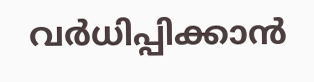വര്‍ധിപ്പിക്കാന്‍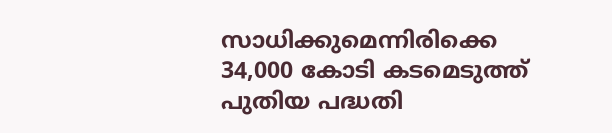സാധിക്കുമെന്നിരിക്കെ 34,000 കോടി കടമെടുത്ത് പുതിയ പദ്ധതി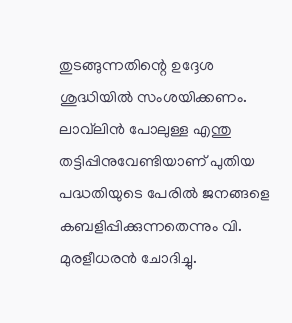തുടങ്ങുന്നതിന്റെ ഉദ്ദേശ ശുദ്ധിയില്‍ സംശയിക്കണം. ലാവ്‌ലിന്‍ പോലുള്ള എന്തു തട്ടിപ്പിനുവേണ്ടിയാണ് പുതിയ പദ്ധതിയുടെ പേരില്‍ ജനങ്ങളെ കബളിപ്പിക്കുന്നതെന്നും വി. മുരളീധരന്‍ ചോദിച്ചു.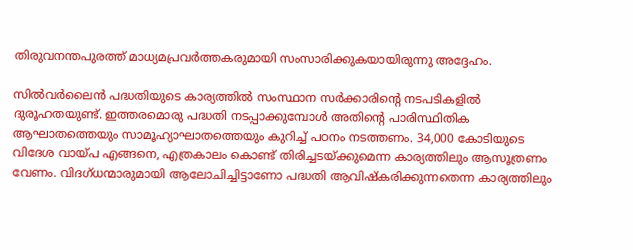തിരുവനന്തപുരത്ത് മാധ്യമപ്രവര്‍ത്തകരുമായി സംസാരിക്കുകയായിരുന്നു അദ്ദേഹം.

സില്‍വര്‍ലൈന്‍ പദ്ധതിയുടെ കാര്യത്തില്‍ സംസ്ഥാന സര്‍ക്കാരിന്റെ നടപടികളില്‍ ദുരൂഹതയുണ്ട്. ഇത്തരമൊരു പദ്ധതി നടപ്പാക്കുമ്പോള്‍ അതിന്റെ പാരിസ്ഥിതിക ആഘാതത്തെയും സാമൂഹ്യാഘാതത്തെയും കുറിച്ച് പഠനം നടത്തണം. 34,000 കോടിയുടെ വിദേശ വായ്‌പ എങ്ങനെ, എത്രകാലം കൊണ്ട് തിരിച്ചടയ്‌ക്കുമെന്ന കാര്യത്തിലും ആസൂത്രണം വേണം. വിദഗ്ധന്മാരുമായി ആലോചിച്ചിട്ടാണോ പദ്ധതി ആവിഷ്‌കരിക്കുന്നതെന്ന കാര്യത്തിലും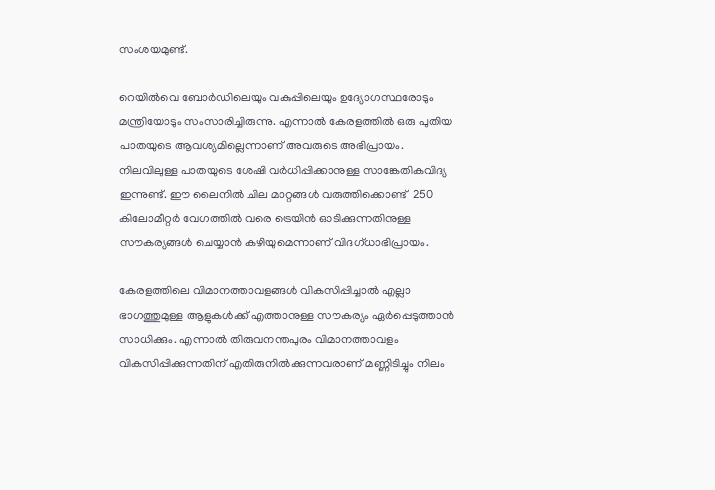സംശയമുണ്ട്.

റെയില്‍വെ ബോര്‍ഡിലെയും വകുപ്പിലെയും ഉദ്യോഗസ്ഥരോടും മന്ത്രിയോടും സംസാരിച്ചിരുന്നു. എന്നാല്‍ കേരളത്തില്‍ ഒരു പുതിയ പാതയുടെ ആവശ്യമില്ലെന്നാണ് അവരുടെ അഭിപ്രായം. നിലവിലുള്ള പാതയുടെ ശേഷി വര്‍ധിപ്പിക്കാനുള്ള സാങ്കേതികവിദ്യ ഇന്നുണ്ട്. ഈ ലൈനില്‍ ചില മാറ്റങ്ങള്‍ വരുത്തിക്കൊണ്ട്  250 കിലോമീറ്റര്‍ വേഗത്തില്‍ വരെ ട്രെയിന്‍ ഓടിക്കുന്നതിനുള്ള സൗകര്യങ്ങള്‍ ചെയ്യാന്‍ കഴിയുമെന്നാണ് വിദഗ്ധാഭിപ്രായം.

കേരളത്തിലെ വിമാനത്താവളങ്ങള്‍ വികസിപ്പിച്ചാല്‍ എല്ലാ ഭാഗത്തുമുള്ള ആളുകള്‍ക്ക് എത്താനുള്ള സൗകര്യം ഏര്‍പ്പെടുത്താന്‍ സാധിക്കും. എന്നാല്‍ തിരുവനന്തപുരം വിമാനത്താവളം വികസിപ്പിക്കുന്നതിന് എതിരുനില്‍ക്കുന്നവരാണ് മണ്ണിടിച്ചും നിലം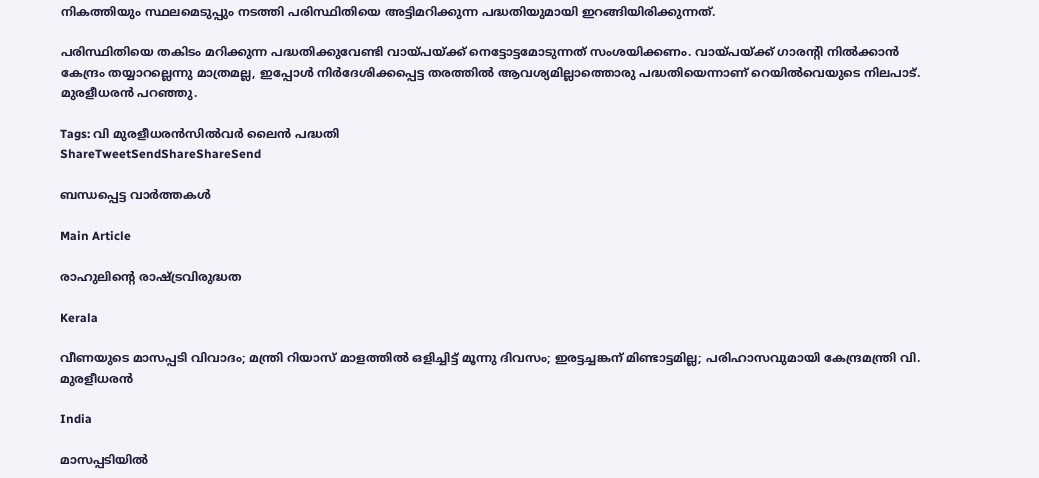നികത്തിയും സ്ഥലമെടുപ്പും നടത്തി പരിസ്ഥിതിയെ അട്ടിമറിക്കുന്ന പദ്ധതിയുമായി ഇറങ്ങിയിരിക്കുന്നത്.

പരിസ്ഥിതിയെ തകിടം മറിക്കുന്ന പദ്ധതിക്കുവേണ്ടി വായ്‌പയ്‌ക്ക് നെട്ടോട്ടമോടുന്നത് സംശയിക്കണം. വായ്‌പയ്‌ക്ക് ഗാരന്റി നില്‍ക്കാന്‍ കേന്ദ്രം തയ്യാറല്ലെന്നു മാത്രമല്ല, ഇപ്പോള്‍ നിര്‍ദേശിക്കപ്പെട്ട തരത്തില്‍ ആവശ്യമില്ലാത്തൊരു പദ്ധതിയെന്നാണ് റെയില്‍വെയുടെ നിലപാട്. മുരളീധരന്‍ പറഞ്ഞു.

Tags: വി മുരളീധരന്‍സില്‍വര്‍ ലൈന്‍ പദ്ധതി
ShareTweetSendShareShareSend

ബന്ധപ്പെട്ട വാര്‍ത്തകള്‍

Main Article

രാഹുലിന്റെ രാഷ്‌ട്രവിരുദ്ധത

Kerala

വീണയുടെ മാസപ്പടി വിവാദം; മന്ത്രി റിയാസ് മാളത്തില്‍ ഒളിച്ചിട്ട് മൂന്നു ദിവസം; ഇരട്ടച്ചങ്കന് മിണ്ടാട്ടമില്ല; പരിഹാസവുമായി കേന്ദ്രമന്ത്രി വി. മുരളീധരന്‍

India

മാസപ്പടിയില്‍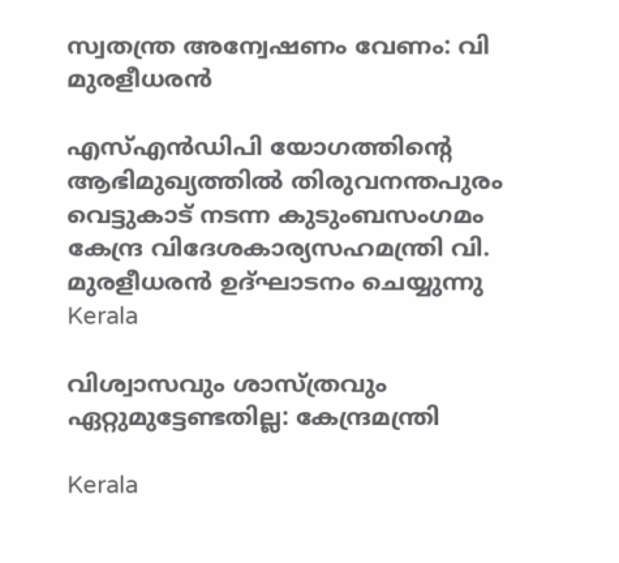സ്വതന്ത്ര അന്വേഷണം വേണം: വി മുരളീധരന്‍

എസ്എന്‍ഡിപി യോഗത്തിന്റെ ആഭിമുഖ്യത്തില്‍ തിരുവനന്തപുരം വെട്ടുകാട് നടന്ന കുടുംബസംഗമം കേന്ദ്ര വിദേശകാര്യസഹമന്ത്രി വി. മുരളീധരന്‍ ഉദ്ഘാടനം ചെയ്യുന്നു
Kerala

വിശ്വാസവും ശാസ്ത്രവും ഏറ്റുമുട്ടേണ്ടതില്ല: കേന്ദ്രമന്ത്രി

Kerala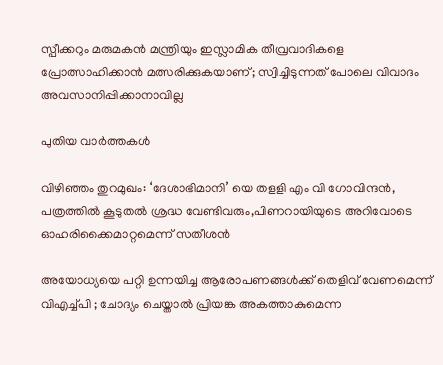സ്പീക്കറും മരുമകന്‍ മന്ത്രിയും ഇസ്ലാമിക തീവ്രവാദികളെ പ്രോത്സാഹിക്കാന്‍ മത്സരിക്കുകയാണ്; സ്വിച്ചിടുന്നത് പോലെ വിവാദം അവസാനിപ്പിക്കാനാവില്ല

പുതിയ വാര്‍ത്തകള്‍

വിഴിഞ്ഞം തുറമുഖം: ‘ദേശാഭിമാനി’ യെ തളളി എം വി ഗോവിന്ദന്‍, പത്രത്തില്‍ കൂടുതല്‍ ശ്രദ്ധ വേണ്ടിവരും,പിണറായിയുടെ അറിവോടെ ഓഹരിക്കൈമാറ്റമെന്ന് സതീശന്‍

അയോധ്യയെ പറ്റി ഉന്നയിച്ച ആരോപണങ്ങൾക്ക് തെളിവ് വേണമെന്ന് വിഎച്ച്പി ; ചോദ്യം ചെയ്താൽ പ്രിയങ്ക അകത്താകുമെന്ന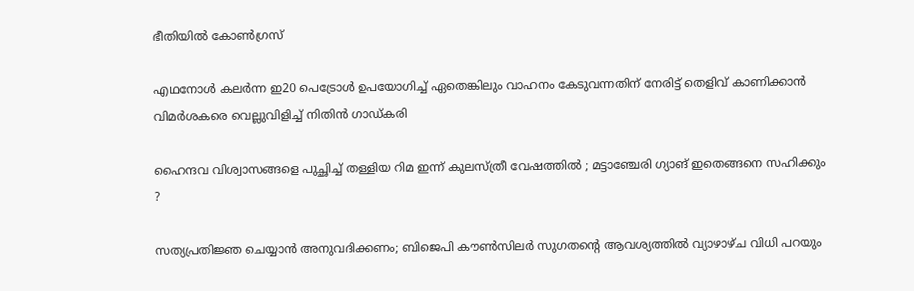ഭീതിയിൽ കോൺഗ്രസ്

എഥനോൾ കലര്‍ന്ന ഇ20 പെട്രോള്‍ ഉപയോഗിച്ച് ഏതെങ്കിലും വാഹനം കേടുവന്നതിന് നേരിട്ട് തെളിവ് കാണിക്കാന്‍ വിമര്‍ശകരെ വെല്ലുവിളിച്ച് നിതിന്‍ ഗാഡ്കരി

ഹൈന്ദവ വിശ്വാസങ്ങളെ പുച്ഛിച്ച് തള്ളിയ റിമ ഇന്ന് കുലസ്ത്രീ വേഷത്തിൽ ; മട്ടാഞ്ചേരി ഗ്യാങ് ഇതെങ്ങനെ സഹിക്കും ?

സത്യപ്രതിജ്ഞ ചെയ്യാന്‍ അനുവദിക്കണം; ബിജെപി കൗണ്‍സിലര്‍ സുഗതന്റെ ആവശ്യത്തില്‍ വ്യാഴാഴ്ച വിധി പറയും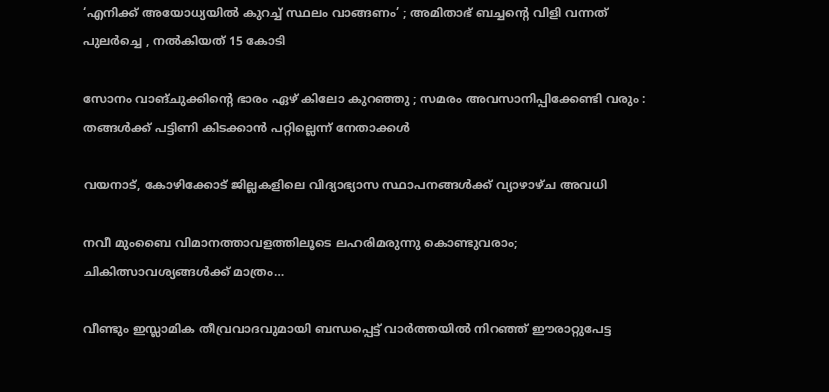‘എനിക്ക് അയോധ്യയിൽ കുറച്ച് സ്ഥലം വാങ്ങണം’ ; അമിതാഭ് ബച്ചന്റെ വിളി വന്നത് പുലർച്ചെ , നൽകിയത് 15 കോടി

സോനം വാങ്ചുക്കിന്റെ ഭാരം ഏഴ് കിലോ കുറഞ്ഞു ; സമരം അവസാനിപ്പിക്കേണ്ടി വരും : തങ്ങൾക്ക് പട്ടിണി കിടക്കാൻ പറ്റില്ലെന്ന് നേതാക്കൾ

വയനാട്, കോഴിക്കോട് ജില്ലകളിലെ വിദ്യാഭ്യാസ സ്ഥാപനങ്ങള്‍ക്ക് വ്യാഴാഴ്ച അവധി

നവീ മുംബൈ വിമാനത്താവളത്തിലൂടെ ലഹരിമരുന്നു കൊണ്ടുവരാം; ചികിത്സാവശ്യങ്ങൾക്ക് മാത്രം…

വീണ്ടും ഇസ്ലാമിക തീവ്രവാദവുമായി ബന്ധപ്പെട്ട് വാര്‍ത്തയില്‍ നിറഞ്ഞ് ഈരാറ്റുപേട്ട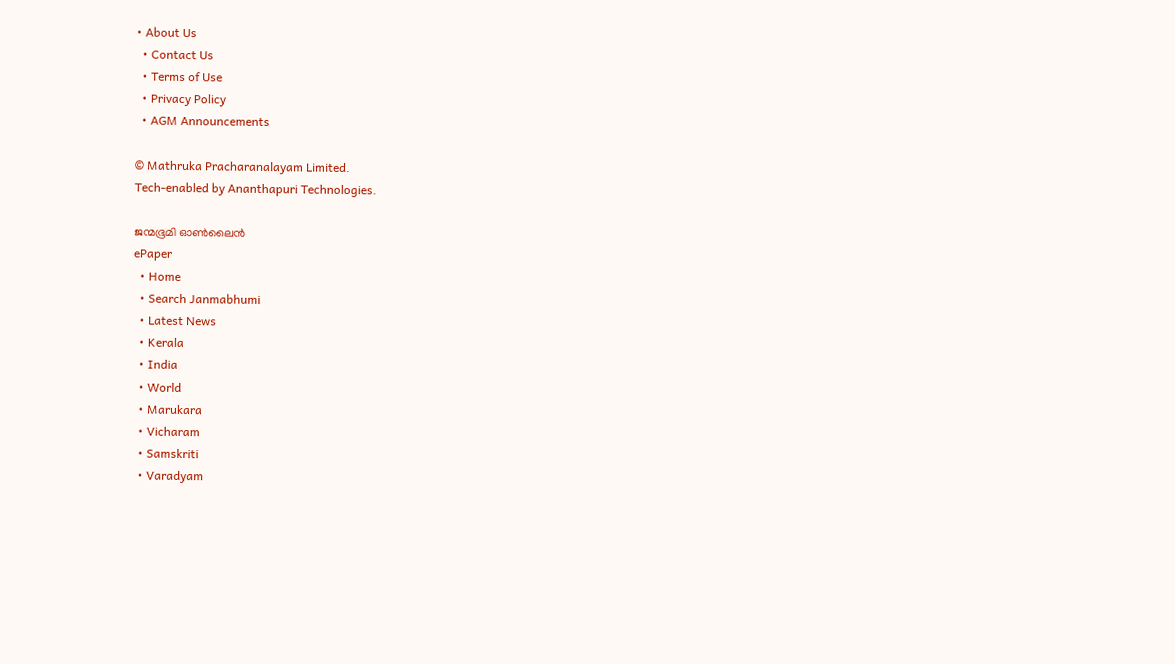• About Us
  • Contact Us
  • Terms of Use
  • Privacy Policy
  • AGM Announcements

© Mathruka Pracharanalayam Limited.
Tech-enabled by Ananthapuri Technologies.

ജന്മഭൂമി ഓണ്‍ലൈന്‍
ePaper
  • Home
  • Search Janmabhumi
  • Latest News
  • Kerala
  • India
  • World
  • Marukara
  • Vicharam
  • Samskriti
  • Varadyam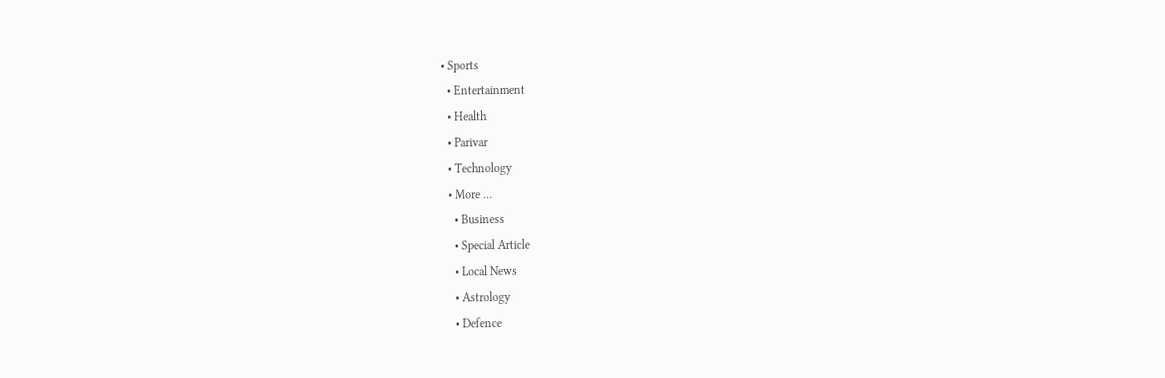• Sports
  • Entertainment
  • Health
  • Parivar
  • Technology
  • More …
    • Business
    • Special Article
    • Local News
    • Astrology
    • Defence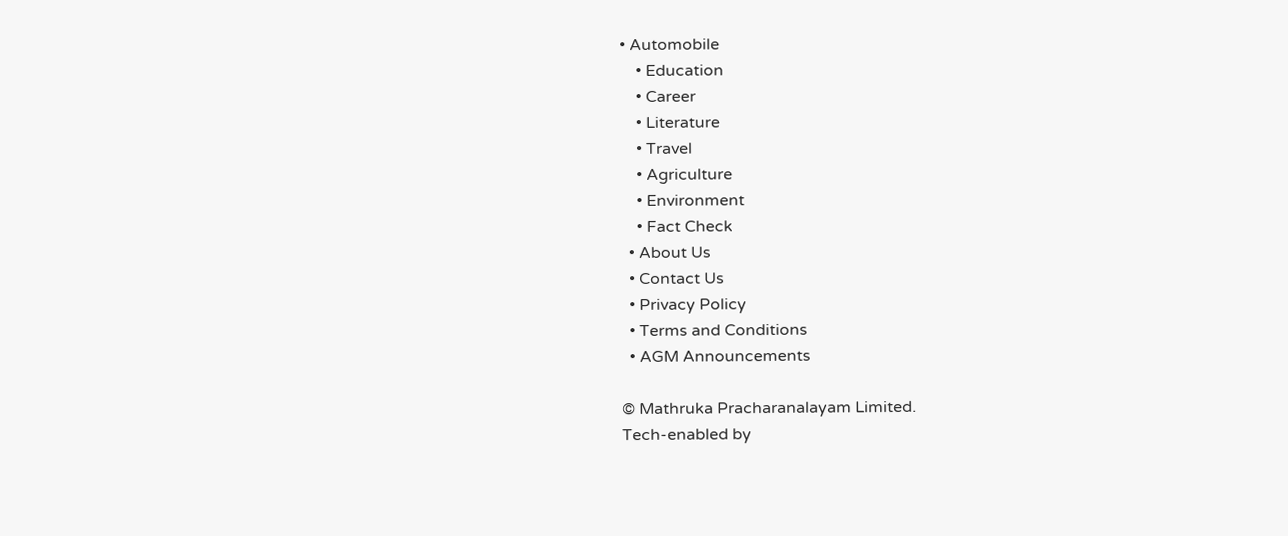• Automobile
    • Education
    • Career
    • Literature
    • Travel
    • Agriculture
    • Environment
    • Fact Check
  • About Us
  • Contact Us
  • Privacy Policy
  • Terms and Conditions
  • AGM Announcements

© Mathruka Pracharanalayam Limited.
Tech-enabled by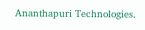Ananthapuri Technologies.